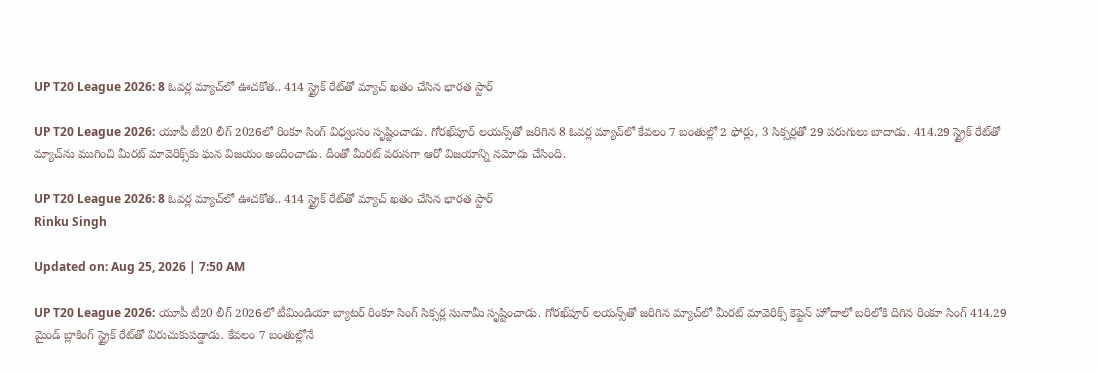UP T20 League 2026: 8 ఓవర్ల మ్యాచ్‌లో ఊచకోత.. 414 స్ట్రైక్ రేట్‌తో మ్యాచ్ ఖతం చేసిన భారత స్టార్

UP T20 League 2026: యూపీ టీ20 లీగ్ 2026లో రింకూ సింగ్ విధ్వంసం సృష్టించాడు. గోరఖ్‌పూర్ లయన్స్‌తో జరిగిన 8 ఓవర్ల మ్యాచ్‌లో కేవలం 7 బంతుల్లో 2 ఫోర్లు, 3 సిక్సర్లతో 29 పరుగులు బాదాడు. 414.29 స్ట్రైక్ రేట్‌తో మ్యాచ్‌ను ముగించి మీరట్ మావెరిక్స్‌కు ఘన విజయం అందించాడు. దీంతో మీరట్ వరుసగా ఆరో విజయాన్ని నమోదు చేసింది.

UP T20 League 2026: 8 ఓవర్ల మ్యాచ్‌లో ఊచకోత.. 414 స్ట్రైక్ రేట్‌తో మ్యాచ్ ఖతం చేసిన భారత స్టార్
Rinku Singh

Updated on: Aug 25, 2026 | 7:50 AM

UP T20 League 2026: యూపీ టీ20 లీగ్ 2026లో టీమిండియా బ్యాటర్ రింకూ సింగ్ సిక్సర్ల సునామీ సృష్టించాడు. గోరఖ్‌పూర్ లయన్స్‌తో జరిగిన మ్యాచ్‌లో మీరట్ మావెరిక్స్ కెప్టెన్ హోదాలో బరిలోకి దిగిన రింకూ సింగ్ 414.29 మైండ్ బ్లాకింగ్ స్ట్రైక్ రేట్‌తో విరుచుకుపడ్డాడు. కేవలం 7 బంతుల్లోనే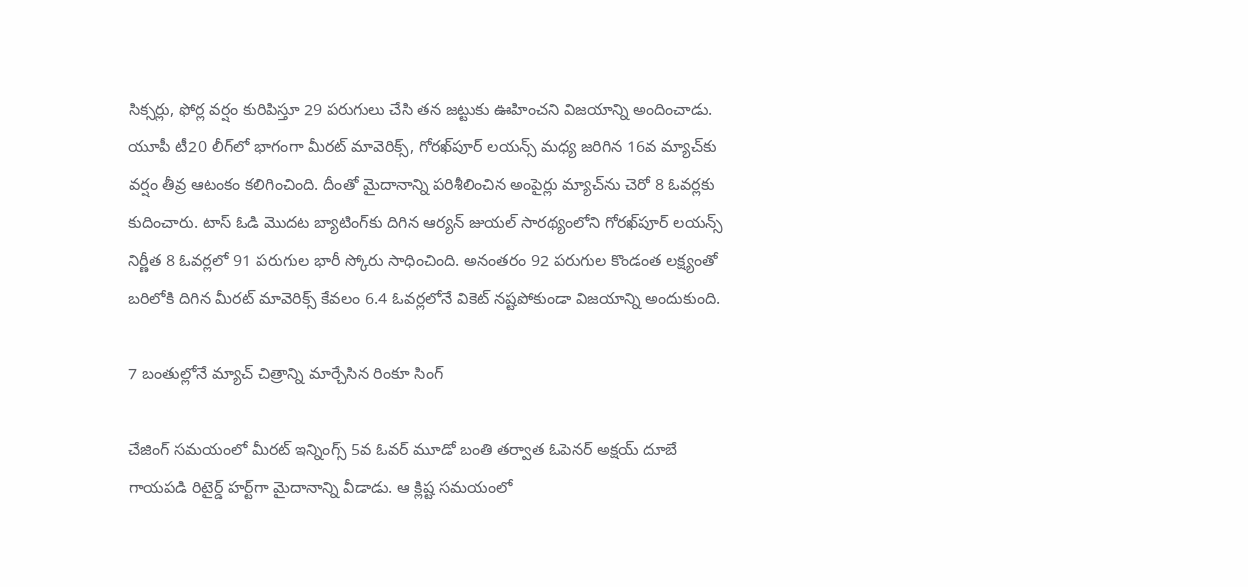సిక్సర్లు, ఫోర్ల వర్షం కురిపిస్తూ 29 పరుగులు చేసి తన జట్టుకు ఊహించని విజయాన్ని అందించాడు. యూపీ టీ20 లీగ్‌లో భాగంగా మీరట్ మావెరిక్స్, గోరఖ్‌పూర్ లయన్స్ మధ్య జరిగిన 16వ మ్యాచ్‌కు వర్షం తీవ్ర ఆటంకం కలిగించింది. దీంతో మైదానాన్ని పరిశీలించిన అంపైర్లు మ్యాచ్‌ను చెరో 8 ఓవర్లకు కుదించారు. టాస్ ఓడి మొదట బ్యాటింగ్‌కు దిగిన ఆర్యన్ జుయల్ సారథ్యంలోని గోరఖ్‌పూర్ లయన్స్ నిర్ణీత 8 ఓవర్లలో 91 పరుగుల భారీ స్కోరు సాధించింది. అనంతరం 92 పరుగుల కొండంత లక్ష్యంతో బరిలోకి దిగిన మీరట్ మావెరిక్స్ కేవలం 6.4 ఓవర్లలోనే వికెట్ నష్టపోకుండా విజయాన్ని అందుకుంది.

7 బంతుల్లోనే మ్యాచ్ చిత్రాన్ని మార్చేసిన రింకూ సింగ్

చేజింగ్ సమయంలో మీరట్ ఇన్నింగ్స్ 5వ ఓవర్ మూడో బంతి తర్వాత ఓపెనర్ అక్షయ్ దూబే గాయపడి రిటైర్డ్ హర్ట్‌గా మైదానాన్ని వీడాడు. ఆ క్లిష్ట సమయంలో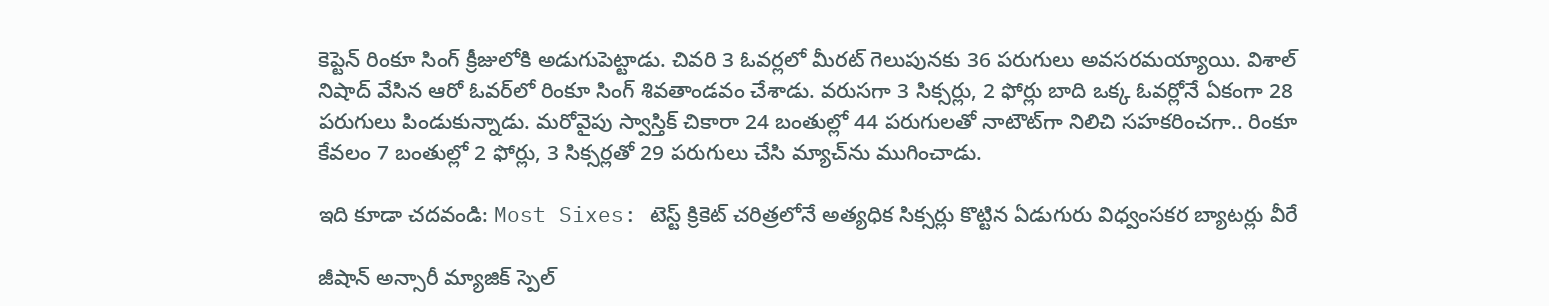కెప్టెన్ రింకూ సింగ్ క్రీజులోకి అడుగుపెట్టాడు. చివరి 3 ఓవర్లలో మీరట్ గెలుపునకు 36 పరుగులు అవసరమయ్యాయి. విశాల్ నిషాద్ వేసిన ఆరో ఓవర్‌లో రింకూ సింగ్ శివతాండవం చేశాడు. వరుసగా 3 సిక్సర్లు, 2 ఫోర్లు బాది ఒక్క ఓవర్లోనే ఏకంగా 28 పరుగులు పిండుకున్నాడు. మరోవైపు స్వాస్తిక్ చికారా 24 బంతుల్లో 44 పరుగులతో నాటౌట్‌గా నిలిచి సహకరించగా.. రింకూ కేవలం 7 బంతుల్లో 2 ఫోర్లు, 3 సిక్సర్లతో 29 పరుగులు చేసి మ్యాచ్‌ను ముగించాడు.

ఇది కూడా చదవండి: Most Sixes: టెస్ట్ క్రికెట్ చరిత్రలోనే అత్యధిక సిక్సర్లు కొట్టిన ఏడుగురు విధ్వంసకర బ్యాటర్లు వీరే

జీషాన్ అన్సారీ మ్యాజిక్ స్పెల్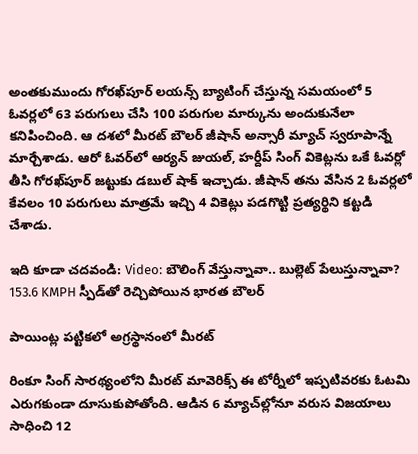అంతకుముందు గోరఖ్‌పూర్ లయన్స్ బ్యాటింగ్ చేస్తున్న సమయంలో 5 ఓవర్లలో 63 పరుగులు చేసి 100 పరుగుల మార్కును అందుకునేలా కనిపించింది. ఆ దశలో మీరట్ బౌలర్ జీషాన్ అన్సారీ మ్యాచ్ స్వరూపాన్నే మార్చేశాడు. ఆరో ఓవర్‌లో ఆర్యన్ జుయల్, హర్దీప్ సింగ్ వికెట్లను ఒకే ఓవర్లో తీసి గోరఖ్‌పూర్ జట్టుకు డబుల్ షాక్ ఇచ్చాడు. జీషాన్ తను వేసిన 2 ఓవర్లలో కేవలం 10 పరుగులు మాత్రమే ఇచ్చి 4 వికెట్లు పడగొట్టి ప్రత్యర్థిని కట్టడి చేశాడు.

ఇది కూడా చదవండి: Video: బౌలింగ్ వేస్తున్నావా.. బుల్లెట్ పేలుస్తున్నావా? 153.6 KMPH స్పీడ్‌తో రెచ్చిపోయిన భారత బౌలర్

పాయింట్ల పట్టికలో అగ్రస్థానంలో మీరట్

రింకూ సింగ్ సారథ్యంలోని మీరట్ మావెరిక్స్ ఈ టోర్నీలో ఇప్పటివరకు ఓటమి ఎరుగకుండా దూసుకుపోతోంది. ఆడిన 6 మ్యాచ్‌ల్లోనూ వరుస విజయాలు సాధించి 12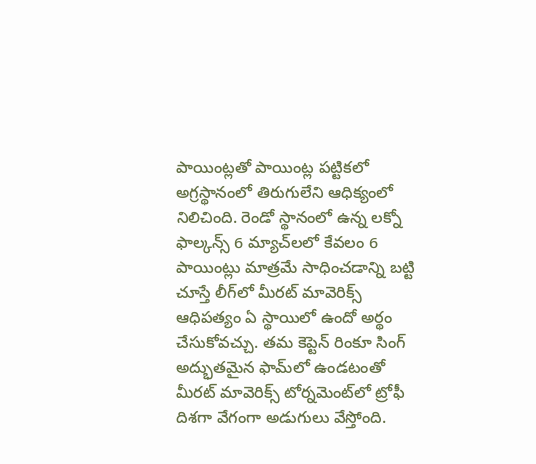పాయింట్లతో పాయింట్ల పట్టికలో అగ్రస్థానంలో తిరుగులేని ఆధిక్యంలో నిలిచింది. రెండో స్థానంలో ఉన్న లక్నో ఫాల్కన్స్ 6 మ్యాచ్‌లలో కేవలం 6 పాయింట్లు మాత్రమే సాధించడాన్ని బట్టి చూస్తే లీగ్‌లో మీరట్ మావెరిక్స్ ఆధిపత్యం ఏ స్థాయిలో ఉందో అర్థం చేసుకోవచ్చు. తమ కెప్టెన్ రింకూ సింగ్ అద్భుతమైన ఫామ్‌లో ఉండటంతో మీరట్ మావెరిక్స్ టోర్నమెంట్‌లో ట్రోఫీ దిశగా వేగంగా అడుగులు వేస్తోంది.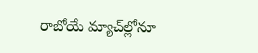రాబోయే మ్యాచ్‌ల్లోనూ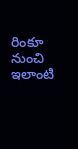రింకూ నుంచి ఇలాంటి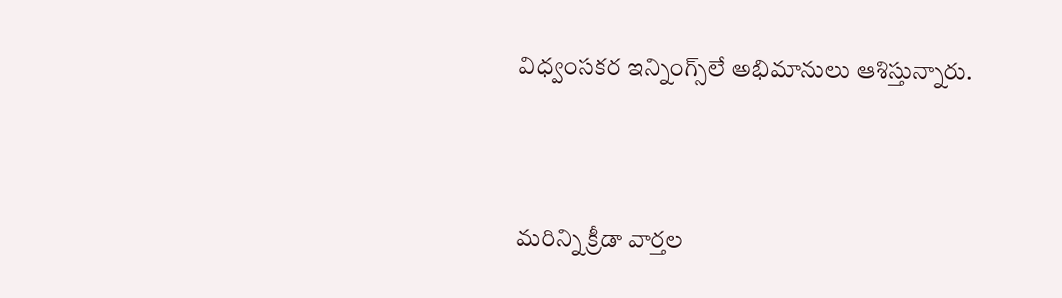విధ్వంసకర ఇన్నింగ్స్‌లే అభిమానులు ఆశిస్తున్నారు.



మరిన్ని క్రీడా వార్తల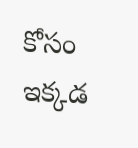కోసం ఇక్కడ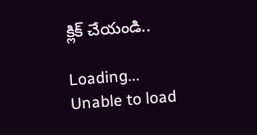క్లిక్ చేయండి..

Loading...
Unable to load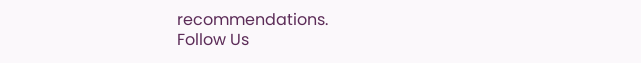recommendations.
Follow Us